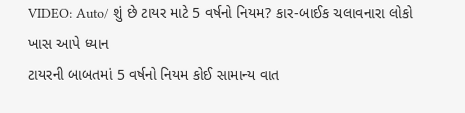VIDEO: Auto/ શું છે ટાયર માટે 5 વર્ષનો નિયમ? કાર-બાઈક ચલાવનારા લોકો ખાસ આપે ધ્યાન
ટાયરની બાબતમાં 5 વર્ષનો નિયમ કોઈ સામાન્ય વાત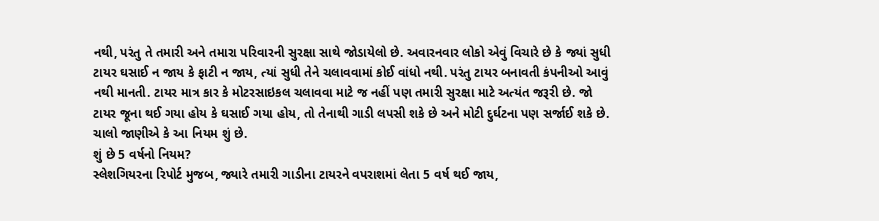નથી, પરંતુ તે તમારી અને તમારા પરિવારની સુરક્ષા સાથે જોડાયેલો છે. અવારનવાર લોકો એવું વિચારે છે કે જ્યાં સુધી ટાયર ઘસાઈ ન જાય કે ફાટી ન જાય, ત્યાં સુધી તેને ચલાવવામાં કોઈ વાંધો નથી. પરંતુ ટાયર બનાવતી કંપનીઓ આવું નથી માનતી. ટાયર માત્ર કાર કે મોટરસાઇકલ ચલાવવા માટે જ નહીં પણ તમારી સુરક્ષા માટે અત્યંત જરૂરી છે. જો ટાયર જૂના થઈ ગયા હોય કે ઘસાઈ ગયા હોય, તો તેનાથી ગાડી લપસી શકે છે અને મોટી દુર્ઘટના પણ સર્જાઈ શકે છે. ચાલો જાણીએ કે આ નિયમ શું છે.
શું છે 5 વર્ષનો નિયમ?
સ્લેશગિયરના રિપોર્ટ મુજબ, જ્યારે તમારી ગાડીના ટાયરને વપરાશમાં લેતા 5 વર્ષ થઈ જાય,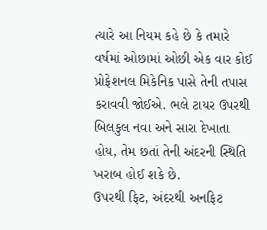ત્યારે આ નિયમ કહે છે કે તમારે વર્ષમાં ઓછામાં ઓછી એક વાર કોઈ પ્રોફેશનલ મિકેનિક પાસે તેની તપાસ કરાવવી જોઈએ. ભલે ટાયર ઉપરથી બિલકુલ નવા અને સારા દેખાતા હોય, તેમ છતાં તેની અંદરની સ્થિતિ ખરાબ હોઈ શકે છે.
ઉપરથી ફિટ, અંદરથી અનફિટ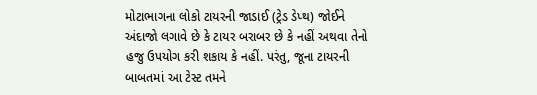મોટાભાગના લોકો ટાયરની જાડાઈ (ટ્રેડ ડેપ્થ) જોઈને અંદાજો લગાવે છે કે ટાયર બરાબર છે કે નહીં અથવા તેનો હજુ ઉપયોગ કરી શકાય કે નહીં. પરંતુ, જૂના ટાયરની બાબતમાં આ ટેસ્ટ તમને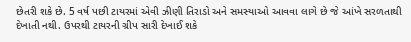છેતરી શકે છે. 5 વર્ષ પછી ટાયરમાં એવી ઝીણી તિરાડો અને સમસ્યાઓ આવવા લાગે છે જે આંખે સરળતાથી દેખાતી નથી. ઉપરથી ટાયરની ગ્રીપ સારી દેખાઈ શકે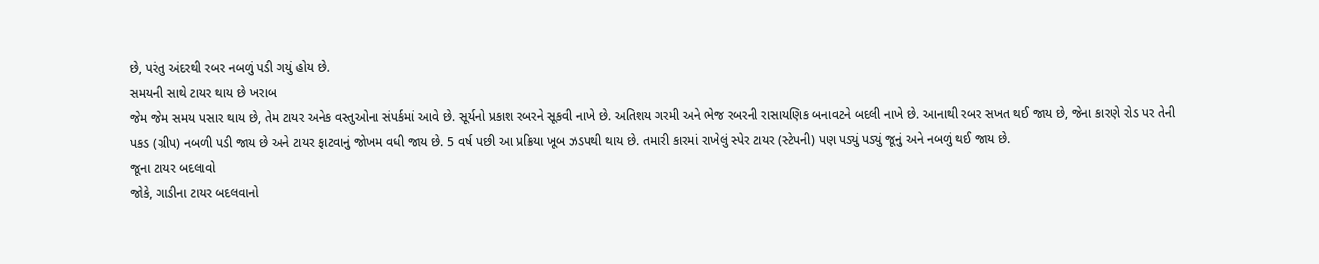છે, પરંતુ અંદરથી રબર નબળું પડી ગયું હોય છે.
સમયની સાથે ટાયર થાય છે ખરાબ
જેમ જેમ સમય પસાર થાય છે, તેમ ટાયર અનેક વસ્તુઓના સંપર્કમાં આવે છે. સૂર્યનો પ્રકાશ રબરને સૂકવી નાખે છે. અતિશય ગરમી અને ભેજ રબરની રાસાયણિક બનાવટને બદલી નાખે છે. આનાથી રબર સખત થઈ જાય છે, જેના કારણે રોડ પર તેની પકડ (ગ્રીપ) નબળી પડી જાય છે અને ટાયર ફાટવાનું જોખમ વધી જાય છે. 5 વર્ષ પછી આ પ્રક્રિયા ખૂબ ઝડપથી થાય છે. તમારી કારમાં રાખેલું સ્પેર ટાયર (સ્ટેપની) પણ પડ્યું પડ્યું જૂનું અને નબળું થઈ જાય છે.
જૂના ટાયર બદલાવો
જોકે, ગાડીના ટાયર બદલવાનો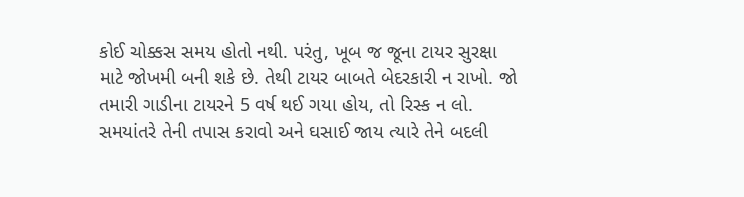કોઈ ચોક્કસ સમય હોતો નથી. પરંતુ, ખૂબ જ જૂના ટાયર સુરક્ષા માટે જોખમી બની શકે છે. તેથી ટાયર બાબતે બેદરકારી ન રાખો. જો તમારી ગાડીના ટાયરને 5 વર્ષ થઈ ગયા હોય, તો રિસ્ક ન લો. સમયાંતરે તેની તપાસ કરાવો અને ઘસાઈ જાય ત્યારે તેને બદલી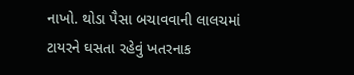નાખો. થોડા પૈસા બચાવવાની લાલચમાં ટાયરને ઘસતા રહેવું ખતરનાક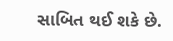સાબિત થઈ શકે છે.